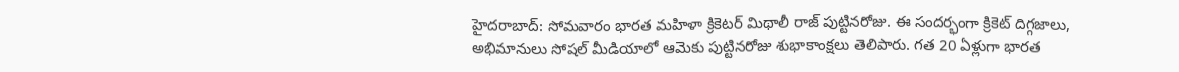హైదరాబాద్: సోమవారం భారత మహిళా క్రికెటర్ మిథాలీ రాజ్ పుట్టినరోజు. ఈ సందర్భంగా క్రికెట్ దిగ్గజాలు, అభిమానులు సోషల్ మీడియాలో ఆమెకు పుట్టినరోజు శుభాకాంక్షలు తెలిపారు. గత 20 ఏళ్లుగా భారత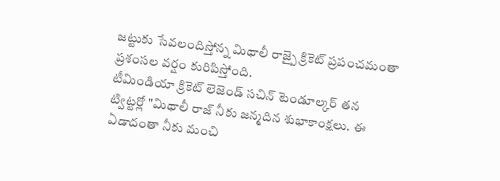జట్టుకు సేవలందిస్తోన్న మిథాలీ రాజ్పై క్రికెట్ ప్రపంచమంతా ప్రశంసల వర్షం కురిపిస్తోంది.
టీమిండియా క్రికెట్ లెజెండ్ సచిన్ టెండూల్కర్ తన ట్విట్టర్లో "మిథాలీ రాజ్ నీకు జన్మదిన శుభాకాంక్షలు. ఈ ఏడాదంతా నీకు మంచి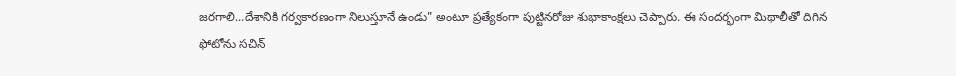జరగాలి...దేశానికి గర్వకారణంగా నిలుస్తూనే ఉండు" అంటూ ప్రత్యేకంగా పుట్టినరోజు శుభాకాంక్షలు చెప్పారు. ఈ సందర్భంగా మిథాలీతో దిగిన ఫోటోను సచిన్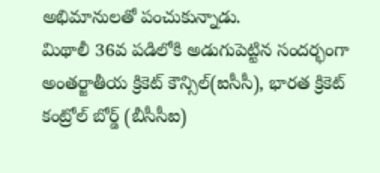అభిమానులతో పంచుకున్నాడు.
మిథాలీ 36వ పడిలోకి అడుగుపెట్టిన సందర్భంగా అంతర్జాతీయ క్రికెట్ కౌన్సిల్(ఐసీసీ), భారత క్రికెట్ కంట్రోల్ బోర్డ్ (బీసీసీఐ)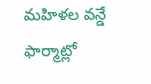మహిళల వన్డే ఫార్మాట్లో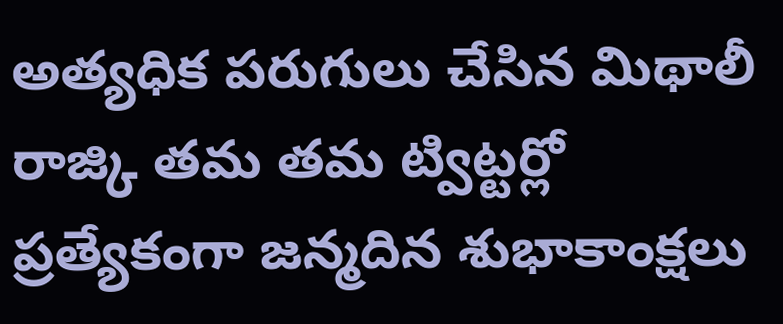అత్యధిక పరుగులు చేసిన మిథాలీ రాజ్కి తమ తమ ట్విట్టర్లో ప్రత్యేకంగా జన్మదిన శుభాకాంక్షలు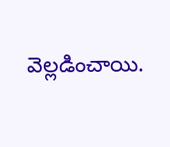వెల్లడించాయి.